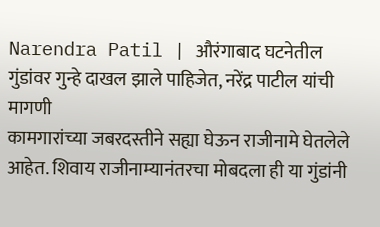Narendra Patil | औरंगाबाद घटनेतील गुंडांवर गुन्हे दाखल झाले पाहिजेत, नरेंद्र पाटील यांची मागणी
कामगारांच्या जबरदस्तीने सह्या घेऊन राजीनामे घेतलेले आहेत. शिवाय राजीनाम्यानंतरचा मोबदला ही या गुंडांनी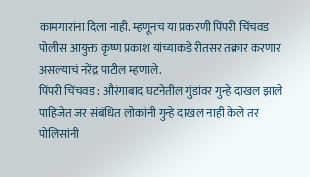कामगारांना दिला नाही. म्हणूनच या प्रकरणी पिंपरी चिंचवड पोलीस आयुक्त कृष्ण प्रकाश यांच्याकडे रीतसर तक्रार करणार असल्याचं नरेंद्र पाटील म्हणाले.
पिंपरी चिंचवड : औरंगाबाद घटनेतील गुंडांवर गुन्हे दाखल झाले पाहिजेत जर संबंधित लोकांनी गुन्हे दाखल नाही केले तर पोलिसांनी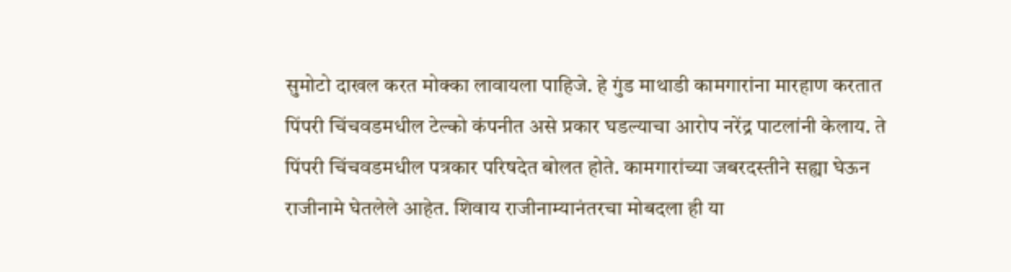सुमोटो दाखल करत मोक्का लावायला पाहिजे. हे गुंड माथाडी कामगारांना मारहाण करतात पिंपरी चिंचवडमधील टेल्को कंपनीत असे प्रकार घडल्याचा आरोप नरेंद्र पाटलांनी केलाय. ते पिंपरी चिंचवडमधील पत्रकार परिषदेत बोलत होते. कामगारांच्या जबरदस्तीने सह्या घेऊन राजीनामे घेतलेले आहेत. शिवाय राजीनाम्यानंतरचा मोबदला ही या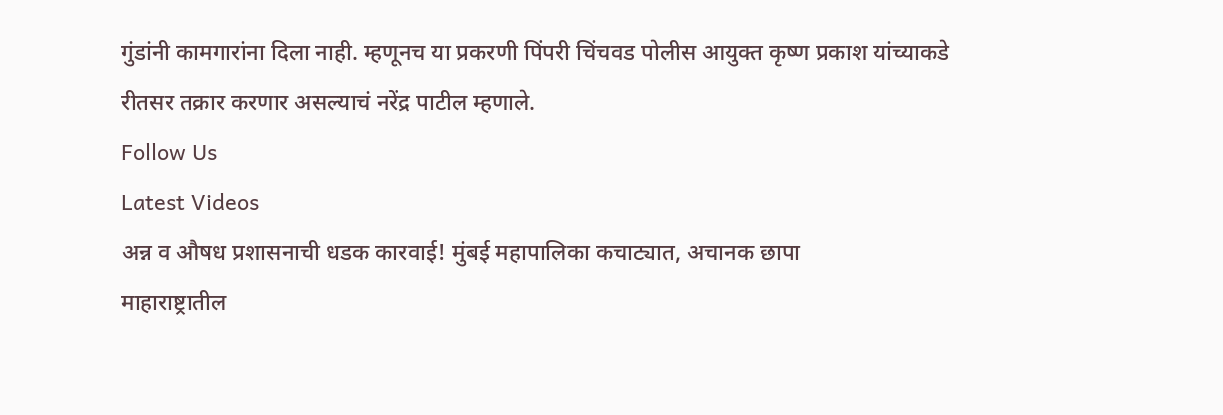गुंडांनी कामगारांना दिला नाही. म्हणूनच या प्रकरणी पिंपरी चिंचवड पोलीस आयुक्त कृष्ण प्रकाश यांच्याकडे रीतसर तक्रार करणार असल्याचं नरेंद्र पाटील म्हणाले.
Follow Us
Latest Videos
अन्न व औषध प्रशासनाची धडक कारवाई! मुंबई महापालिका कचाट्यात, अचानक छापा
माहाराष्ट्रातील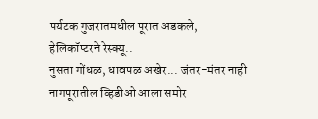पर्यटक गुजरातमधील पूरात अडकले, हेलिकॉप्टरने रेस्क्यू..
नुसता गोंधळ, धावपळ अखेर... जंतर-मंतर नाही नागपूरातील व्हिडीओ आला समोर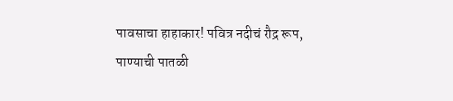पावसाचा हाहाकार! पवित्र नदीचं रौद्र रूप, पाण्याची पातळी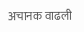अचानक वाढली